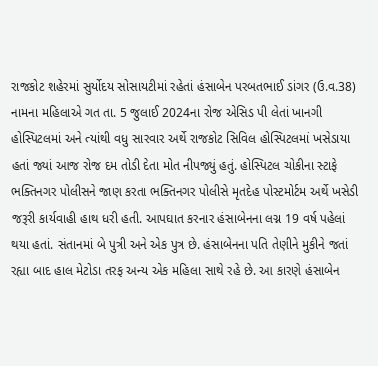રાજકોટ શહેરમાં સુર્યોદય સોસાયટીમાં રહેતાં હંસાબેન પરબતભાઈ ડાંગર (ઉ.વ.38) નામના મહિલાએ ગત તા. 5 જુલાઈ 2024ના રોજ એસિડ પી લેતાં ખાનગી હોસ્પિટલમાં અને ત્યાંથી વધુ સારવાર અર્થે રાજકોટ સિવિલ હોસ્પિટલમાં ખસેડાયા હતાં જ્યાં આજ રોજ દમ તોડી દેતા મોત નીપજ્યું હતું. હોસ્પિટલ ચોકીના સ્ટાફે ભક્તિનગર પોલીસને જાણ કરતા ભક્તિનગર પોલીસે મૃતદેહ પોસ્ટમોર્ટમ અર્થે ખસેડી જરૂરી કાર્યવાહી હાથ ધરી હતી. આપઘાત કરનાર હંસાબેનના લગ્ન 19 વર્ષ પહેલાં થયા હતાં. સંતાનમાં બે પુત્રી અને એક પુત્ર છે. હંસાબેનના પતિ તેણીને મુકીને જતાં રહ્યા બાદ હાલ મેટોડા તરફ અન્ય એક મહિલા સાથે રહે છે. આ કારણે હંસાબેન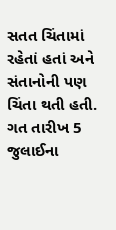સતત ચિંતામાં રહેતાં હતાં અને સંતાનોની પણ ચિંતા થતી હતી. ગત તારીખ 5 જુલાઈના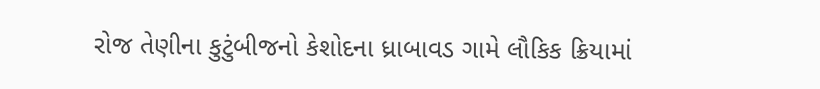રોજ તેણીના કુટુંબીજનો કેશોદના ધ્રાબાવડ ગામે લૌકિક ક્રિયામાં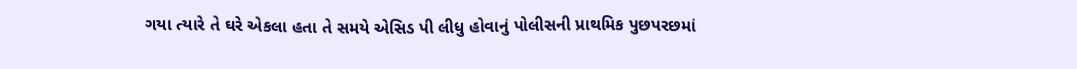ગયા ત્યારે તે ઘરે એકલા હતા તે સમયે એસિડ પી લીધુ હોવાનું પોલીસની પ્રાથમિક પુછપરછમાં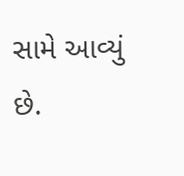સામે આવ્યું છે.